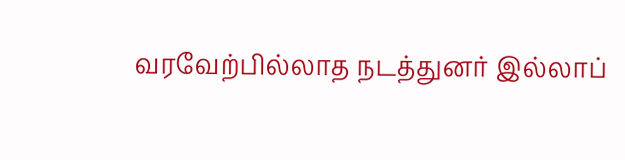வரவேற்பில்லாத நடத்துனர் இல்லாப்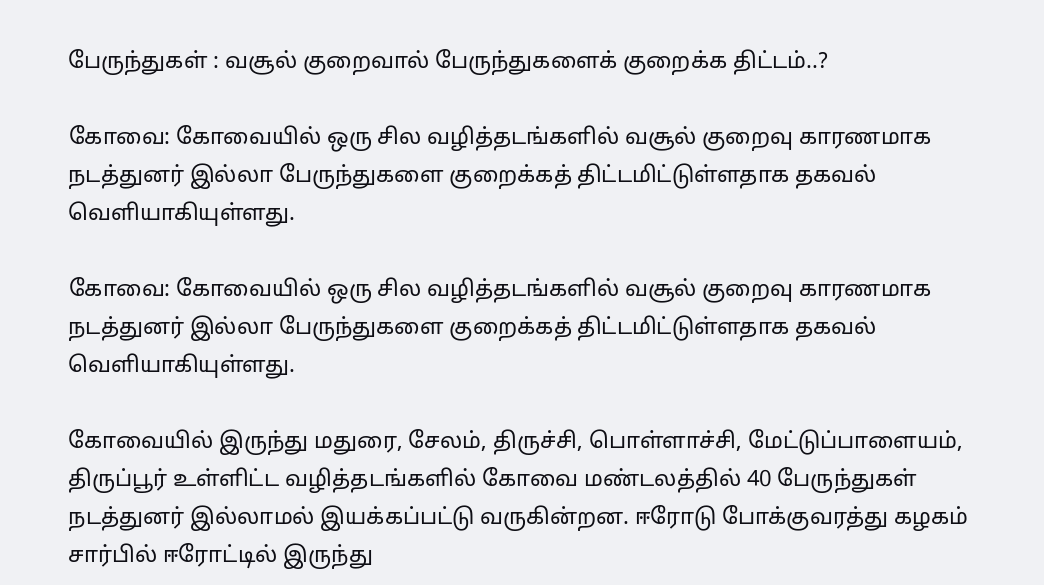பேருந்துகள் : வசூல் குறைவால் பேருந்துகளைக் குறைக்க திட்டம்..?

கோவை: கோவையில் ஒரு சில வழித்தடங்களில் வசூல் குறைவு காரணமாக நடத்துனர் இல்லா பேருந்துகளை குறைக்கத் திட்டமிட்டுள்ளதாக தகவல் வெளியாகியுள்ளது.

கோவை: கோவையில் ஒரு சில வழித்தடங்களில் வசூல் குறைவு காரணமாக நடத்துனர் இல்லா பேருந்துகளை குறைக்கத் திட்டமிட்டுள்ளதாக தகவல் வெளியாகியுள்ளது.

கோவையில் இருந்து மதுரை, சேலம், திருச்சி, பொள்ளாச்சி, மேட்டுப்பாளையம், திருப்பூர் உள்ளிட்ட வழித்தடங்களில் கோவை மண்டலத்தில் 40 பேருந்துகள் நடத்துனர் இல்லாமல் இயக்கப்பட்டு வருகின்றன. ஈரோடு போக்குவரத்து கழகம் சார்பில் ஈரோட்டில் இருந்து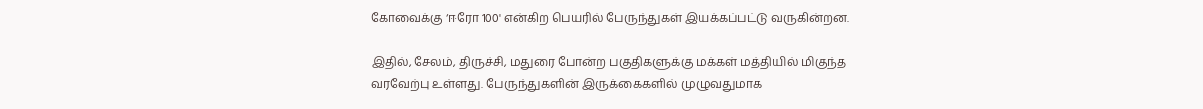கோவைக்கு ‘ஈரோ 100' என்கிற பெயரில் பேருந்துகள் இயக்கப்பட்டு வருகின்றன.

இதில், சேலம், திருச்சி, மதுரை போன்ற பகுதிகளுக்கு மக்கள் மத்தியில் மிகுந்த வரவேற்பு உள்ளது. பேருந்துகளின் இருக்கைகளில் முழுவதுமாக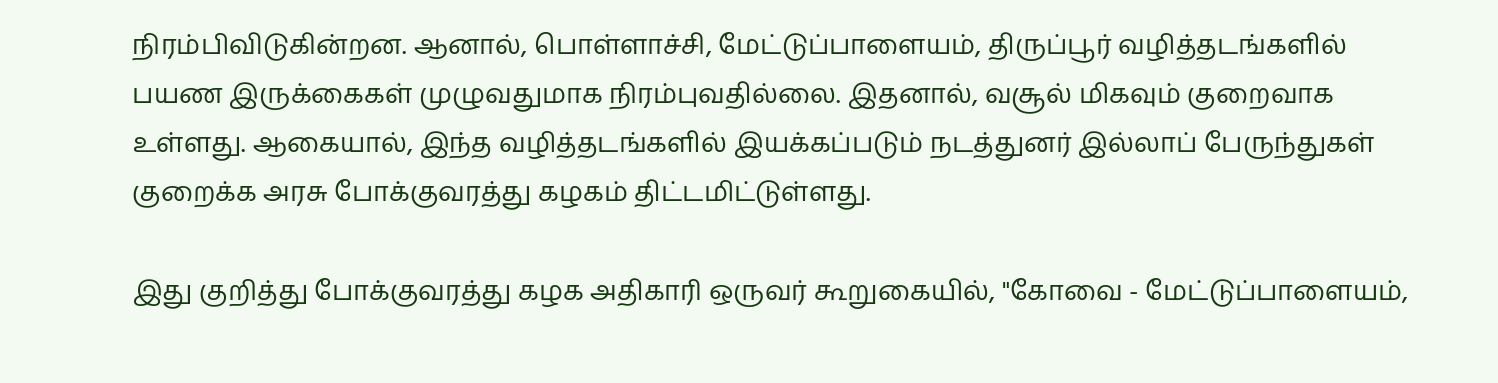நிரம்பிவிடுகின்றன. ஆனால், பொள்ளாச்சி, மேட்டுப்பாளையம், திருப்பூர் வழித்தடங்களில் பயண இருக்கைகள் முழுவதுமாக நிரம்புவதில்லை. இதனால், வசூல் மிகவும் குறைவாக உள்ளது. ஆகையால், இந்த வழித்தடங்களில் இயக்கப்படும் நடத்துனர் இல்லாப் பேருந்துகள் குறைக்க அரசு போக்குவரத்து கழகம் திட்டமிட்டுள்ளது.

இது குறித்து போக்குவரத்து கழக அதிகாரி ஒருவர் கூறுகையில், "கோவை - மேட்டுப்பாளையம்,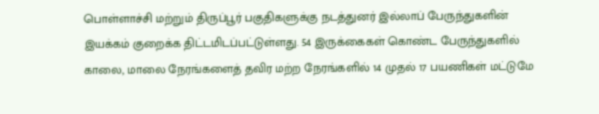பொள்ளாச்சி மற்றும் திருப்பூர் பகுதிகளுக்கு நடத்துனர் இல்லாப் பேருந்துகளின் இயக்கம் குறைக்க திட்டமிடப்பட்டுள்ளது. 54 இருக்கைகள் கொண்ட பேருந்துகளில் காலை, மாலை நேரங்களைத் தவிர மற்ற நேரங்களில் 14 முதல் 17 பயணிகள் மட்டுமே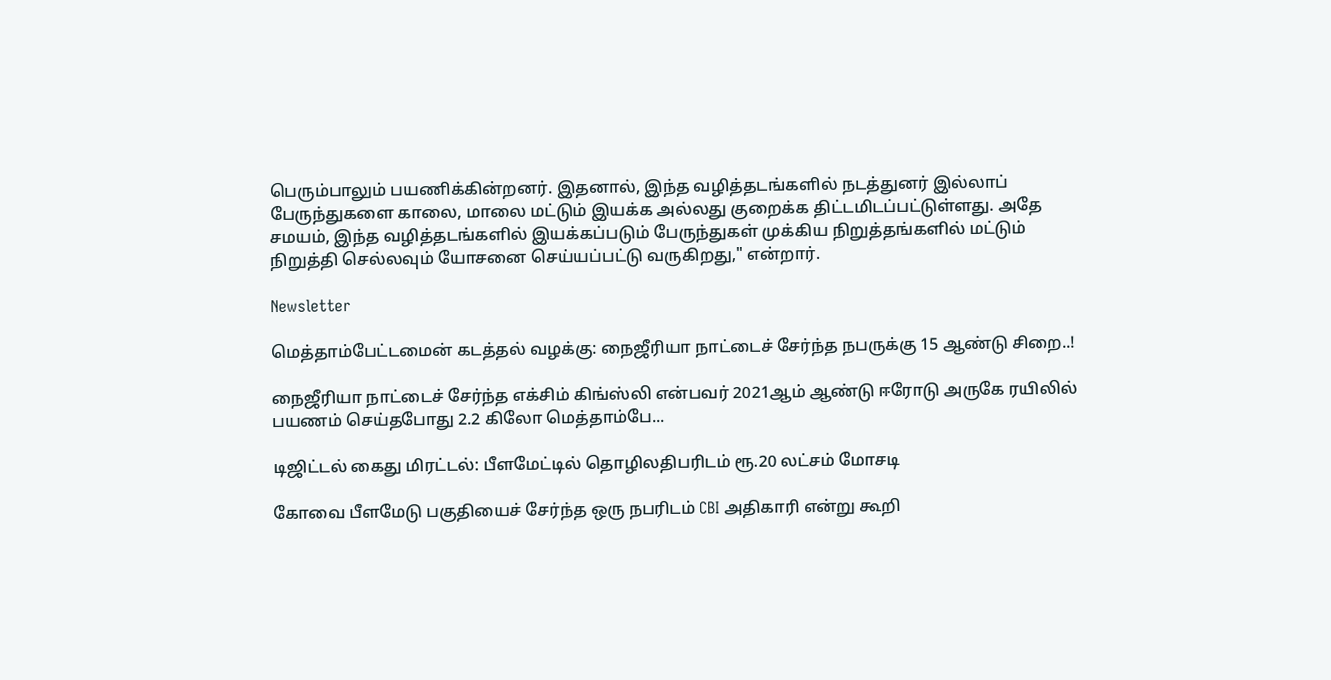பெரும்பாலும் பயணிக்கின்றனர். இதனால், இந்த வழித்தடங்களில் நடத்துனர் இல்லாப் பேருந்துகளை காலை, மாலை மட்டும் இயக்க அல்லது குறைக்க திட்டமிடப்பட்டுள்ளது. அதே சமயம், இந்த வழித்தடங்களில் இயக்கப்படும் பேருந்துகள் முக்கிய நிறுத்தங்களில் மட்டும் நிறுத்தி செல்லவும் யோசனை செய்யப்பட்டு வருகிறது," என்றார்.

Newsletter

மெத்தாம்பேட்டமைன் கடத்தல் வழக்கு: நைஜீரியா நாட்டைச் சேர்ந்த நபருக்கு 15 ஆண்டு சிறை..!

நைஜீரியா நாட்டைச் சேர்ந்த எக்சிம் கிங்ஸ்லி என்பவர் 2021ஆம் ஆண்டு ஈரோடு அருகே ரயிலில் பயணம் செய்தபோது 2.2 கிலோ மெத்தாம்பே...

டிஜிட்டல் கைது மிரட்டல்: பீளமேட்டில் தொழிலதிபரிடம் ரூ.20 லட்சம் மோசடி

கோவை பீளமேடு பகுதியைச் சேர்ந்த ஒரு நபரிடம் CBI அதிகாரி என்று கூறி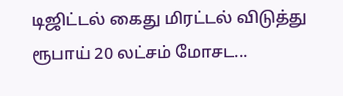டிஜிட்டல் கைது மிரட்டல் விடுத்து ரூபாய் 20 லட்சம் மோசட...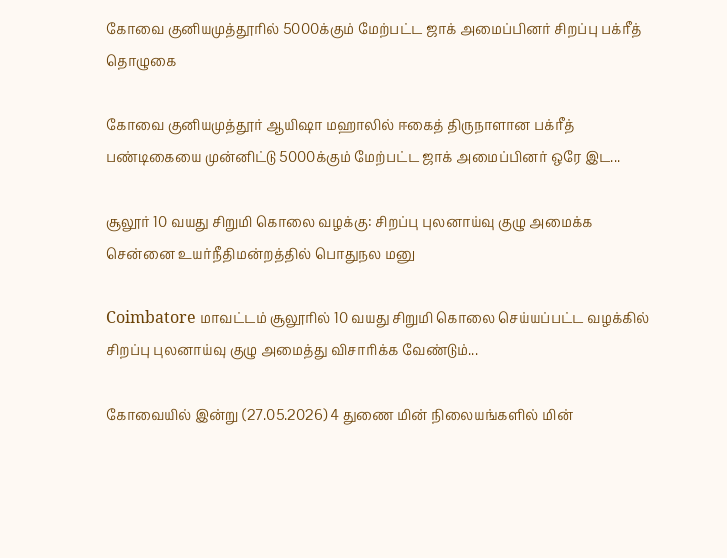கோவை குனியமுத்தூரில் 5000க்கும் மேற்பட்ட ஜாக் அமைப்பினர் சிறப்பு பக்ரீத் தொழுகை

கோவை குனியமுத்தூர் ஆயிஷா மஹாலில் ஈகைத் திருநாளான பக்ரீத் பண்டிகையை முன்னிட்டு 5000க்கும் மேற்பட்ட ஜாக் அமைப்பினர் ஒரே இட...

சூலூர் 10 வயது சிறுமி கொலை வழக்கு: சிறப்பு புலனாய்வு குழு அமைக்க சென்னை உயர்நீதிமன்றத்தில் பொதுநல மனு

Coimbatore மாவட்டம் சூலூரில் 10 வயது சிறுமி கொலை செய்யப்பட்ட வழக்கில் சிறப்பு புலனாய்வு குழு அமைத்து விசாரிக்க வேண்டும்...

கோவையில் இன்று (27.05.2026) 4 துணை மின் நிலையங்களில் மின்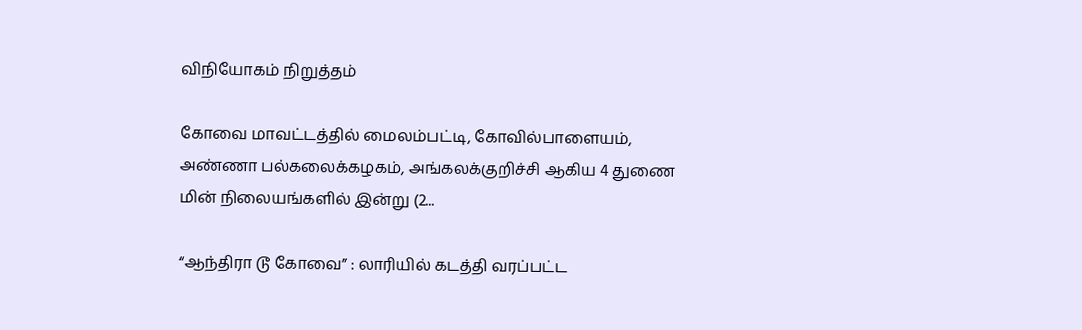விநியோகம் நிறுத்தம்

கோவை மாவட்டத்தில் மைலம்பட்டி, கோவில்பாளையம், அண்ணா பல்கலைக்கழகம், அங்கலக்குறிச்சி ஆகிய 4 துணை மின் நிலையங்களில் இன்று (2...

“ஆந்திரா டூ கோவை” : லாரியில் கடத்தி வரப்பட்ட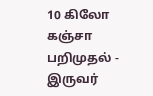10 கிலோ கஞ்சா பறிமுதல் - இருவர்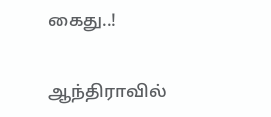கைது..!

ஆந்திராவில்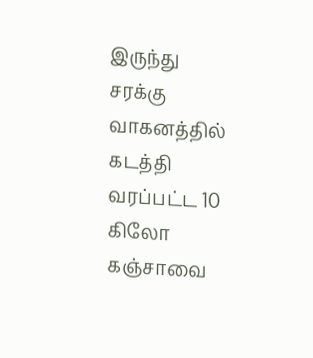இருந்து சரக்கு வாகனத்தில் கடத்தி வரப்பட்ட 10 கிலோ கஞ்சாவை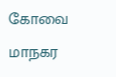கோவை மாநகர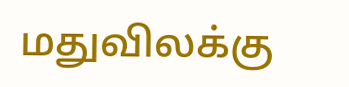மதுவிலக்கு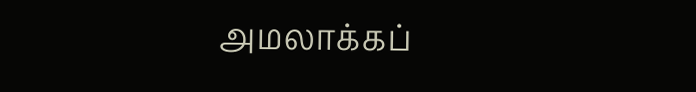அமலாக்கப்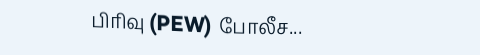பிரிவு (PEW) போலீச...